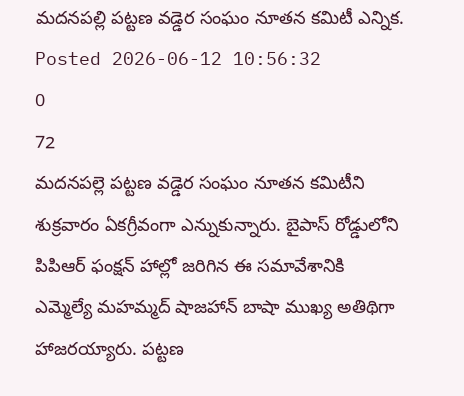మదనపల్లి పట్టణ వడ్డెర సంఘం నూతన కమిటీ ఎన్నిక.
Posted 2026-06-12 10:56:32
0
72
మదనపల్లె పట్టణ వడ్డెర సంఘం నూతన కమిటీని శుక్రవారం ఏకగ్రీవంగా ఎన్నుకున్నారు. బైపాస్ రోడ్డులోని పిపిఆర్ ఫంక్షన్ హాల్లో జరిగిన ఈ సమావేశానికి ఎమ్మెల్యే మహమ్మద్ షాజహాన్ బాషా ముఖ్య అతిథిగా హాజరయ్యారు. పట్టణ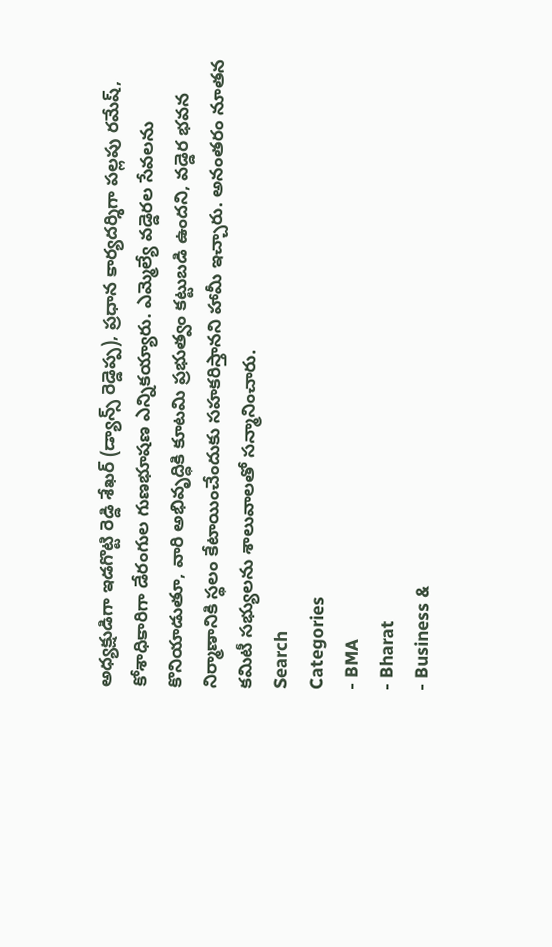అధ్యక్షుడిగా ఇడగొట్టి రెడ్డి శేఖర్ (డ్యాన్స్ రెడ్డెప్ప), ప్రధాన కార్యదర్శిగా పల్లపు రమేష్, కోశాధికారిగా డేరంగుల గుణభూషణ ఎన్నికయ్యారు. ఎమ్మెల్యే వడ్డెరల సేవలను కొనియాడుతూ, వారి అభివృద్ధికి కూటమి ప్రభుత్వం కట్టుబడి ఉందని, వడ్డెర భవన నిర్మాణానికి స్థలం కేటాయించేందుకు సహకరిస్తానని హామీ ఇచ్చారు. అనంతరం నూతన కమిటీ సభ్యులను శాలువాలతో సన్మానించారు.
Search
Categories
- BMA
- Bharat
- Business &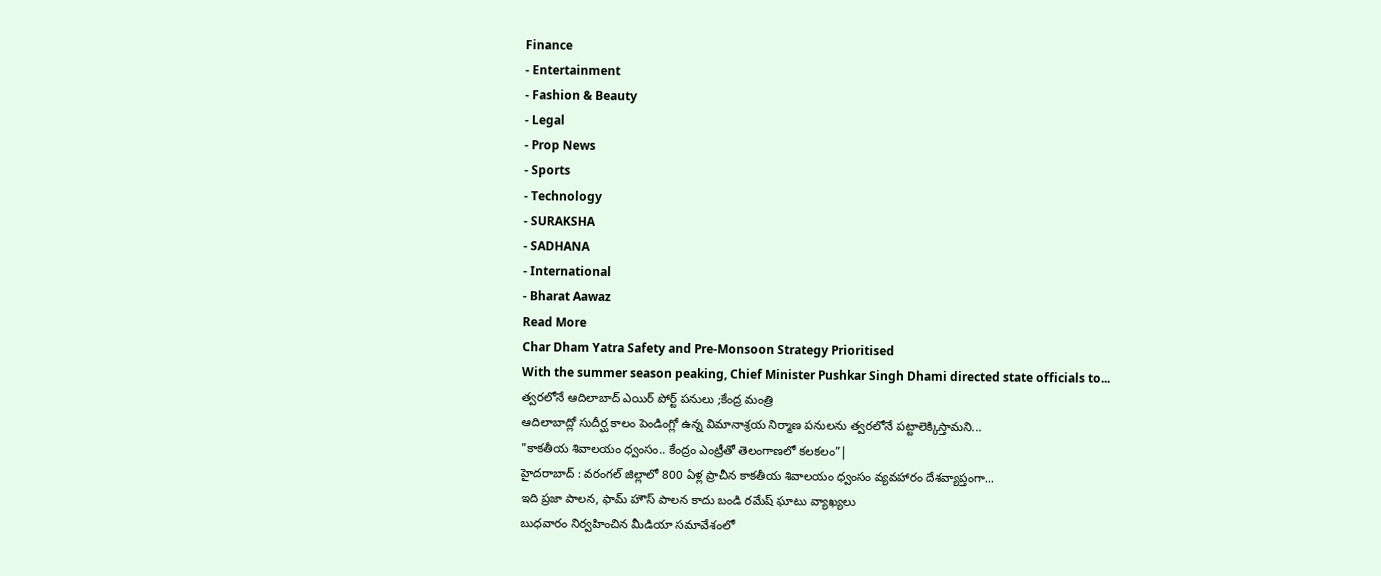Finance
- Entertainment
- Fashion & Beauty
- Legal
- Prop News
- Sports
- Technology
- SURAKSHA
- SADHANA
- International
- Bharat Aawaz
Read More
Char Dham Yatra Safety and Pre-Monsoon Strategy Prioritised
With the summer season peaking, Chief Minister Pushkar Singh Dhami directed state officials to...
త్వరలోనే ఆదిలాబాద్ ఎయిర్ పోర్ట్ పనులు ;కేంద్ర మంత్రి
ఆదిలాబాద్లో సుదీర్ఘ కాలం పెండింగ్లో ఉన్న విమానాశ్రయ నిర్మాణ పనులను త్వరలోనే పట్టాలెక్కిస్తామని...
"కాకతీయ శివాలయం ధ్వంసం.. కేంద్రం ఎంట్రీతో తెలంగాణలో కలకలం”|
హైదరాబాద్ : వరంగల్ జిల్లాలో 800 ఏళ్ల ప్రాచీన కాకతీయ శివాలయం ధ్వంసం వ్యవహారం దేశవ్యాప్తంగా...
ఇది ప్రజా పాలన, ఫామ్ హౌస్ పాలన కాదు బండి రమేష్ ఘాటు వ్యాఖ్యలు
బుధవారం నిర్వహించిన మీడియా సమావేశంలో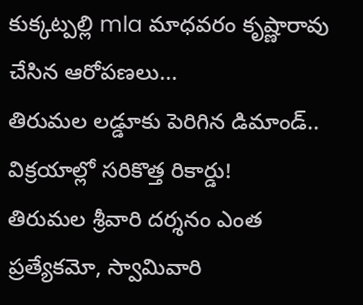కుక్కట్పల్లి mla మాధవరం కృష్ణారావు చేసిన ఆరోపణలు...
తిరుమల లడ్డూకు పెరిగిన డిమాండ్.. విక్రయాల్లో సరికొత్త రికార్డు!
తిరుమల శ్రీవారి దర్శనం ఎంత ప్రత్యేకమో, స్వామివారి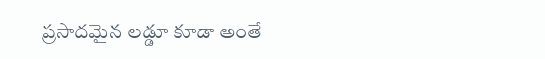ప్రసాదమైన లడ్డూ కూడా అంతే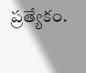ప్రత్యేకం.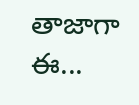తాజాగా ఈ...